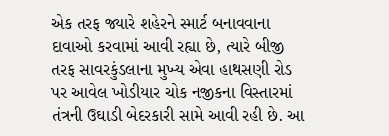એક તરફ જ્યારે શહેરને સ્માર્ટ બનાવવાના દાવાઓ કરવામાં આવી રહ્યા છે, ત્યારે બીજી તરફ સાવરકુંડલાના મુખ્ય એવા હાથસણી રોડ પર આવેલ ખોડીયાર ચોક નજીકના વિસ્તારમાં તંત્રની ઉઘાડી બેદરકારી સામે આવી રહી છે. આ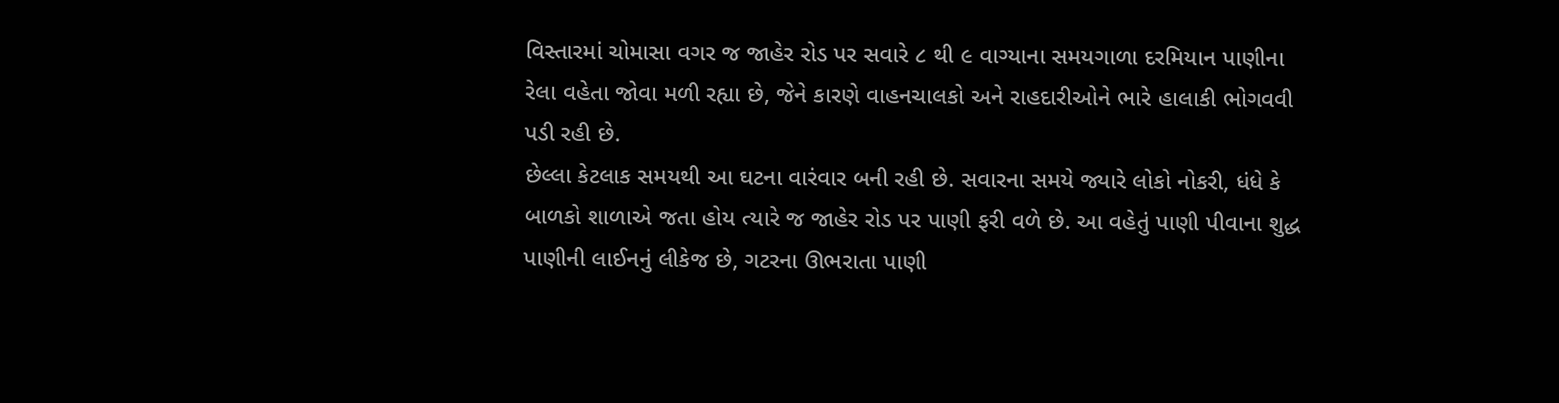વિસ્તારમાં ચોમાસા વગર જ જાહેર રોડ પર સવારે ૮ થી ૯ વાગ્યાના સમયગાળા દરમિયાન પાણીના રેલા વહેતા જોવા મળી રહ્યા છે, જેને કારણે વાહનચાલકો અને રાહદારીઓને ભારે હાલાકી ભોગવવી પડી રહી છે.
છેલ્લા કેટલાક સમયથી આ ઘટના વારંવાર બની રહી છે. સવારના સમયે જ્યારે લોકો નોકરી, ધંધે કે બાળકો શાળાએ જતા હોય ત્યારે જ જાહેર રોડ પર પાણી ફરી વળે છે. આ વહેતું પાણી પીવાના શુદ્ધ પાણીની લાઈનનું લીકેજ છે, ગટરના ઊભરાતા પાણી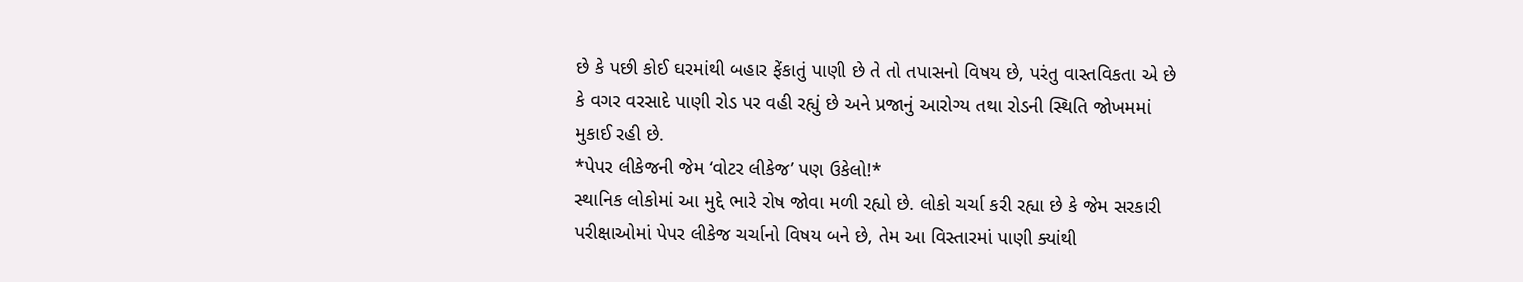છે કે પછી કોઈ ઘરમાંથી બહાર ફેંકાતું પાણી છે તે તો તપાસનો વિષય છે, પરંતુ વાસ્તવિકતા એ છે કે વગર વરસાદે પાણી રોડ પર વહી રહ્યું છે અને પ્રજાનું આરોગ્ય તથા રોડની સ્થિતિ જોખમમાં મુકાઈ રહી છે.
*પેપર લીકેજની જેમ ‘વોટર લીકેજ’ પણ ઉકેલો!*
સ્થાનિક લોકોમાં આ મુદ્દે ભારે રોષ જોવા મળી રહ્યો છે. લોકો ચર્ચા કરી રહ્યા છે કે જેમ સરકારી પરીક્ષાઓમાં પેપર લીકેજ ચર્ચાનો વિષય બને છે, તેમ આ વિસ્તારમાં પાણી ક્યાંથી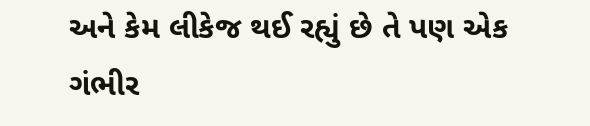અને કેમ લીકેજ થઈ રહ્યું છે તે પણ એક ગંભીર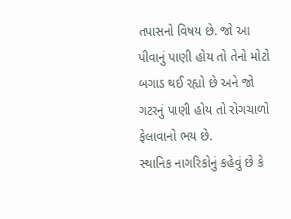તપાસનો વિષય છે. જો આ પીવાનું પાણી હોય તો તેનો મોટો બગાડ થઈ રહ્યો છે અને જો ગટરનું પાણી હોય તો રોગચાળો ફેલાવાનો ભય છે.
સ્થાનિક નાગરિકોનું કહેવું છે કે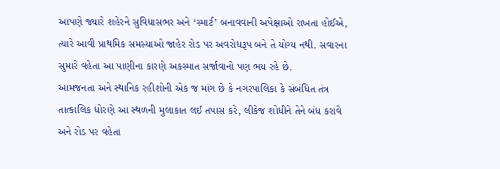આપણે જ્યારે શહેરને સુવિધાસભર અને ‘સ્માર્ટ’ બનાવવાની અપેક્ષાઓ રાખતા હોઈએ, ત્યારે આવી પ્રાથમિક સમસ્યાઓ જાહેર રોડ પર અવરોધરૂપ બને તે યોગ્ય નથી. સવારના સુમારે વહેતા આ પાણીના કારણે અકસ્માત સર્જાવાનો પણ ભય રહે છે.
આમજનતા અને સ્થાનિક રહીશોની એક જ માંગ છે કે નગરપાલિકા કે સંબંધિત તંત્ર તાત્કાલિક ધોરણે આ સ્થળની મુલાકાત લઈ તપાસ કરે, લીકેજ શોધીને તેને બંધ કરાવે અને રોડ પર વહેતા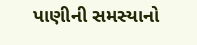પાણીની સમસ્યાનો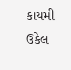કાયમી ઉકેલ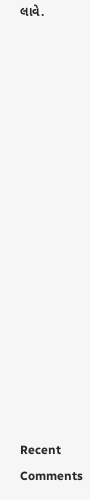લાવે.
















Recent Comments